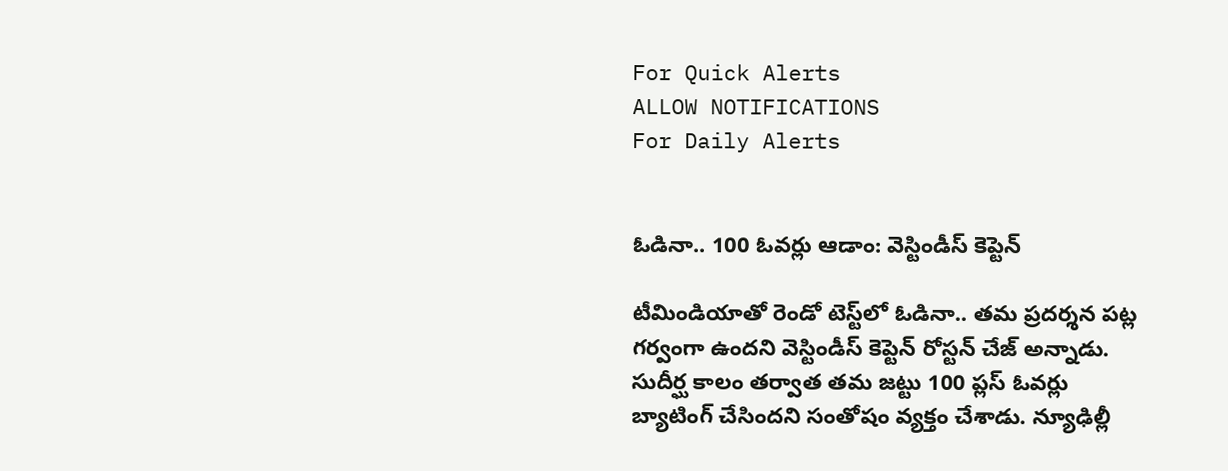For Quick Alerts
ALLOW NOTIFICATIONS
For Daily Alerts


ఓడినా.. 100 ఓవర్లు ఆడాం: వెస్టిండీస్ కెప్టెన్

టీమిండియాతో రెండో టెస్ట్‌లో ఓడినా.. తమ ప్రదర్శన పట్ల గర్వంగా ఉందని వెస్టిండీస్ కెప్టెన్ రోస్టన్ చేజ్ అన్నాడు. సుదీర్ఘ కాలం తర్వాత తమ జట్టు 100 ప్లస్ ఓవర్లు బ్యాటింగ్ చేసిందని సంతోషం వ్యక్తం చేశాడు. న్యూఢిల్లీ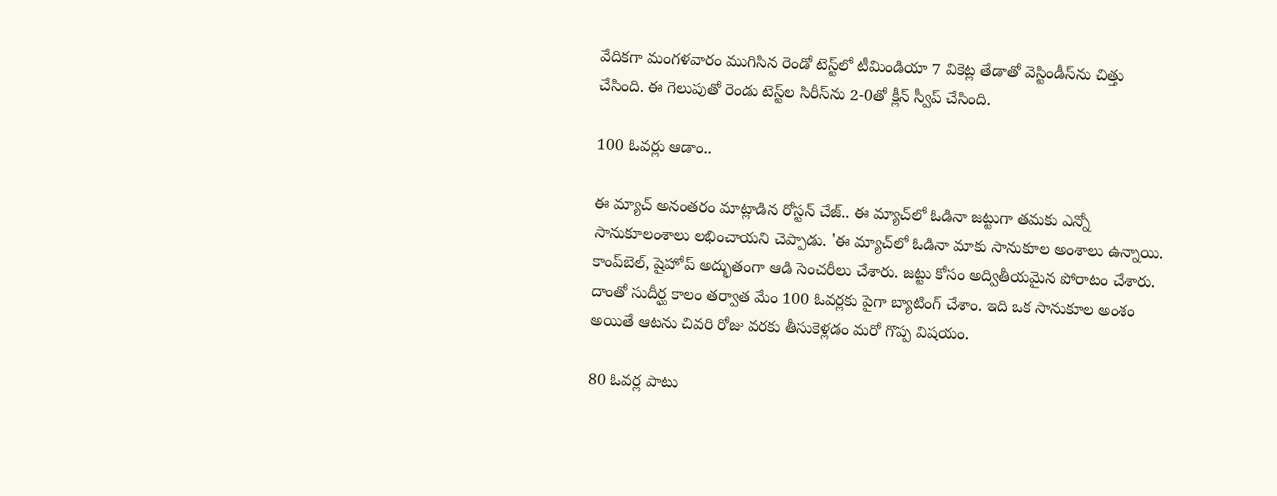వేదికగా మంగళవారం ముగిసిన రెండో టెస్ట్‌లో టీమిండియా 7 వికెట్ల తేడాతో వెస్టిండీస్‌ను చిత్తు చేసింది. ఈ గెలుపుతో రెండు టెస్ట్‌ల సిరీస్‌ను 2-0తో క్లీన్ స్వీప్ చేసింది.

100 ఓవర్లు ఆడాం..

ఈ మ్యాచ్ అనంతరం మాట్లాడిన రోస్టన్ చేజ్.. ఈ మ్యాచ్‌లో ఓడినా జట్టుగా తమకు ఎన్నో సానుకూలంశాలు లభించాయని చెప్పాడు. 'ఈ మ్యాచ్‌లో ఓడినా మాకు సానుకూల అంశాలు ఉన్నాయి. కాంప్‌బెల్, షైహోప్ అద్భుతంగా ఆడి సెంచరీలు చేశారు. జట్టు కోసం అద్వితీయమైన పోరాటం చేశారు. దాంతో సుదీర్ఘ కాలం తర్వాత మేం 100 ఓవర్లకు పైగా బ్యాటింగ్ చేశాం. ఇది ఒక సానుకూల అంశం అయితే ఆటను చివరి రోజు వరకు తీసుకెళ్లడం మరో గొప్ప విషయం.

80 ఓవర్ల పాటు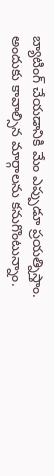బ్యాటింగ్ చేయడానికి మేం ఎప్పుడూ ప్రయత్నిస్తాం. అందుకు కావాల్సిన మార్గాలను కనుగొంటున్నాం.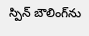స్పిన్ బౌలింగ్‌ను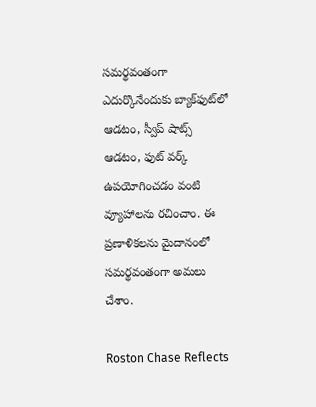సమర్థవంతంగా ఎదుర్కొనేందుకు బ్యాక్‌ఫుట్‌లో ఆడటం, స్వీప్ షాట్స్ ఆడటం, ఫుట్ వర్క్ ఉపయోగించడం వంటి వ్యూహాలను రచించాం. ఈ ప్రణాళికలను మైదానంలో సమర్థవంతంగా అమలు చేశాం.

Roston Chase Reflects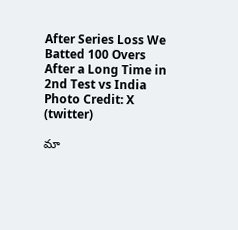After Series Loss We Batted 100 Overs After a Long Time in 2nd Test vs India
Photo Credit: X (twitter)

మా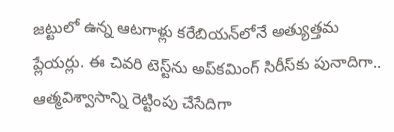జట్టులో ఉన్న ఆటగాళ్లు కరేబియన్‌లోనే అత్యుత్తమ ప్లేయర్లు. ఈ చివరి టెస్ట్‌ను అప్‌కమింగ్ సిరీస్‌కు పునాదిగా.. ఆత్మవిశ్వాసాన్ని రెట్టింపు చేసేదిగా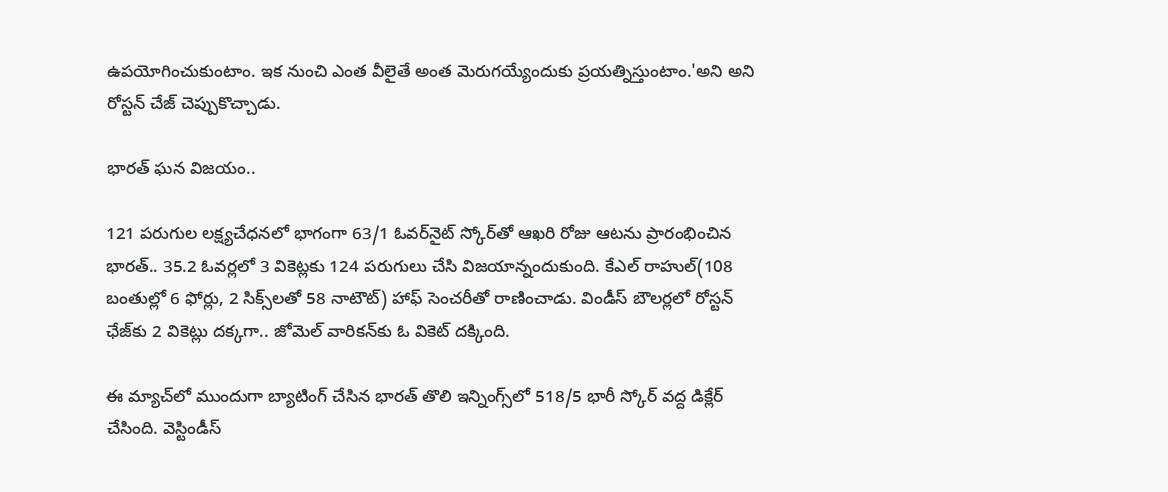ఉపయోగించుకుంటాం. ఇక నుంచి ఎంత వీలైతే అంత మెరుగయ్యేందుకు ప్రయత్నిస్తుంటాం.'అని అని రోస్టన్ చేజ్ చెప్పుకొచ్చాడు.

భారత్ ఘన విజయం..

121 పరుగుల లక్ష్యచేధనలో భాగంగా 63/1 ఓవర్‌నైట్ స్కోర్‌తో ఆఖరి రోజు ఆటను ప్రారంభించిన భారత్.. 35.2 ఓవర్లలో 3 వికెట్లకు 124 పరుగులు చేసి విజయాన్నందుకుంది. కేఎల్ రాహుల్(108 బంతుల్లో 6 ఫోర్లు, 2 సిక్స్‌లతో 58 నాటౌట్) హాఫ్ సెంచరీతో రాణించాడు. విండీస్ బౌలర్లలో రోస్టన్ ఛేజ్‌కు 2 వికెట్లు దక్కగా.. జోమెల్ వారికన్‌కు ఓ వికెట్ దక్కింది.

ఈ మ్యాచ్‌లో ముందుగా బ్యాటింగ్ చేసిన భారత్ తొలి ఇన్నింగ్స్‌లో 518/5 భారీ స్కోర్ వద్ద డిక్లేర్ చేసింది. వెస్టిండీస్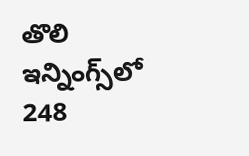తొలి ఇన్నింగ్స్‌లో 248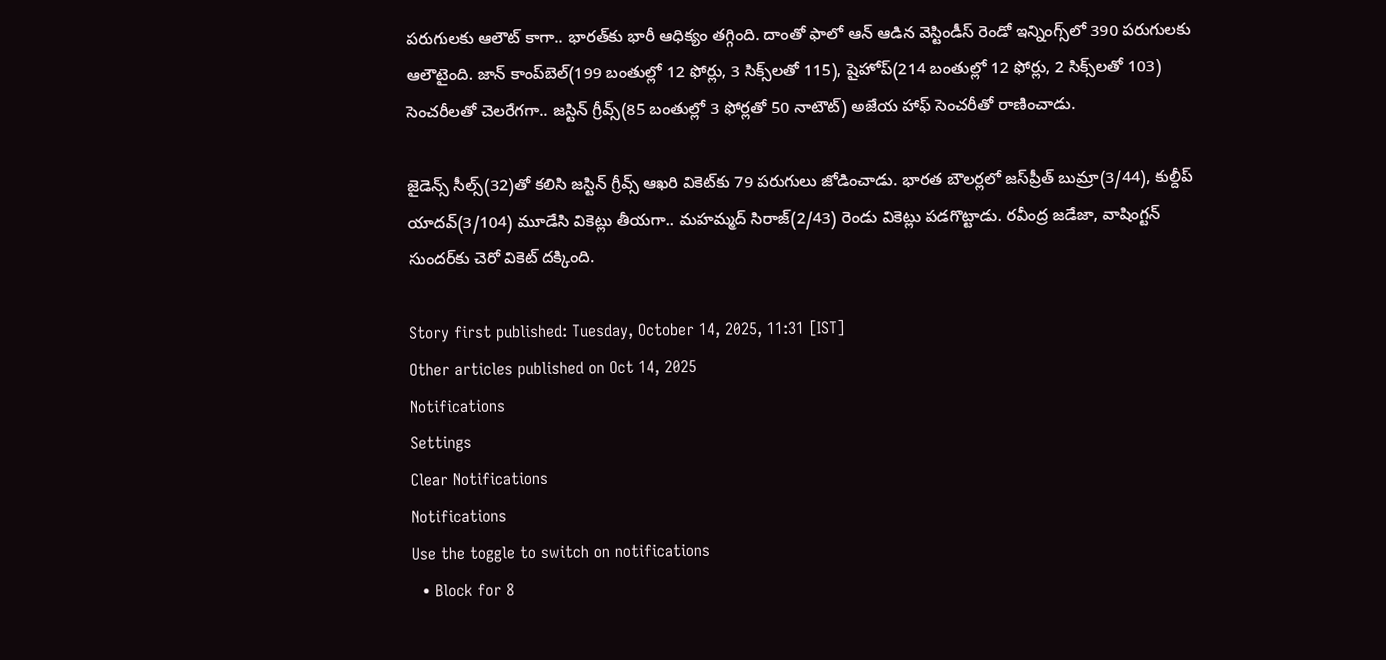పరుగులకు ఆలౌట్ కాగా.. భారత్‌కు భారీ ఆధిక్యం తగ్గింది. దాంతో ఫాలో ఆన్ ఆడిన వెస్టిండీస్ రెండో ఇన్నింగ్స్‌లో 390 పరుగులకు ఆలౌటైంది. జాన్ కాంప్‌బెల్(199 బంతుల్లో 12 ఫోర్లు, 3 సిక్స్‌లతో 115), షైహోప్(214 బంతుల్లో 12 ఫోర్లు, 2 సిక్స్‌లతో 103) సెంచరీలతో చెలరేగగా.. జస్టిన్ గ్రీవ్స్(85 బంతుల్లో 3 ఫోర్లతో 50 నాటౌట్) అజేయ హాఫ్ సెంచరీతో రాణించాడు.

జైడెన్స్ సీల్స్(32)తో కలిసి జస్టిన్ గ్రీవ్స్ ఆఖరి వికెట్‌కు 79 పరుగులు జోడించాడు. భారత బౌలర్లలో జస్‌ప్రీత్ బుమ్రా(3/44), కుల్దీప్ యాదవ్(3/104) మూడేసి వికెట్లు తీయగా.. మహమ్మద్ సిరాజ్(2/43) రెండు వికెట్లు పడగొట్టాడు. రవీంద్ర జడేజా, వాషింగ్టన్ సుందర్‌కు చెరో వికెట్ దక్కింది.

Story first published: Tuesday, October 14, 2025, 11:31 [IST]
Other articles published on Oct 14, 2025
Notifications
Settings
Clear Notifications
Notifications
Use the toggle to switch on notifications
  • Block for 8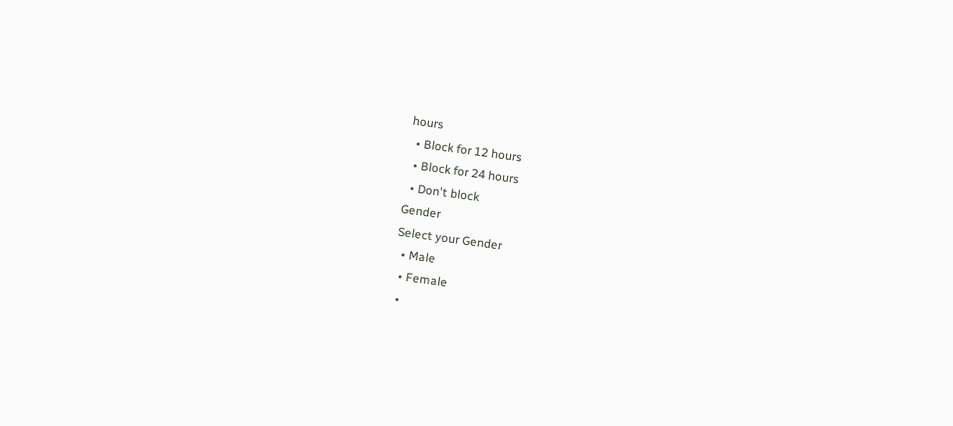hours
  • Block for 12 hours
  • Block for 24 hours
  • Don't block
Gender
Select your Gender
  • Male
  • Female
  •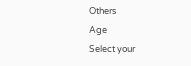Others
Age
Select your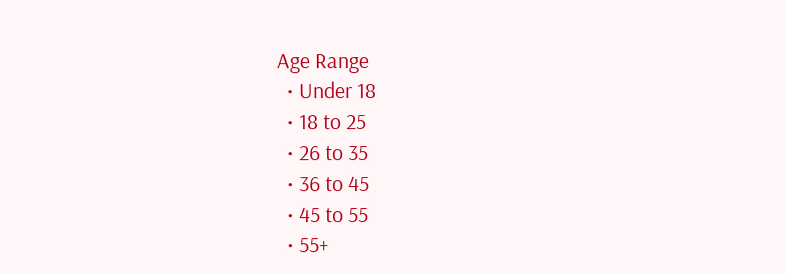Age Range
  • Under 18
  • 18 to 25
  • 26 to 35
  • 36 to 45
  • 45 to 55
  • 55+